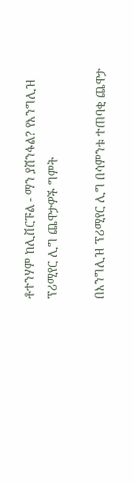ቶተንሃም ከሊቨርፑል - ማን ያሸንፋል? የእንግሊዝ ፕሪሚየር ሊግ ጨዋታዎች ግምት

በእንግሊዝ ፕሪሚየር ሊግ በሳምንቱ ተጠባቂ ጨዋታ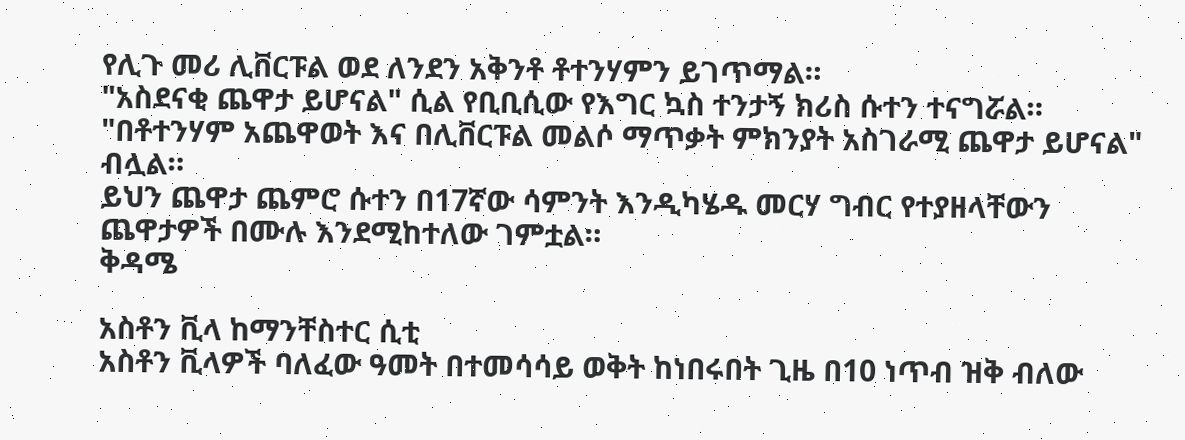የሊጉ መሪ ሊቨርፑል ወደ ለንደን አቅንቶ ቶተንሃምን ይገጥማል።
"አስደናቂ ጨዋታ ይሆናል" ሲል የቢቢሲው የእግር ኳስ ተንታኝ ክሪስ ሱተን ተናግሯል።
"በቶተንሃም አጨዋወት እና በሊቨርፑል መልሶ ማጥቃት ምክንያት አስገራሚ ጨዋታ ይሆናል" ብሏል።
ይህን ጨዋታ ጨምሮ ሱተን በ17ኛው ሳምንት እንዲካሄዱ መርሃ ግብር የተያዘላቸውን ጨዋታዎች በሙሉ እንደሚከተለው ገምቷል።
ቅዳሜ

አስቶን ቪላ ከማንቸስተር ሲቲ
አስቶን ቪላዎች ባለፈው ዓመት በተመሳሳይ ወቅት ከነበሩበት ጊዜ በ10 ነጥብ ዝቅ ብለው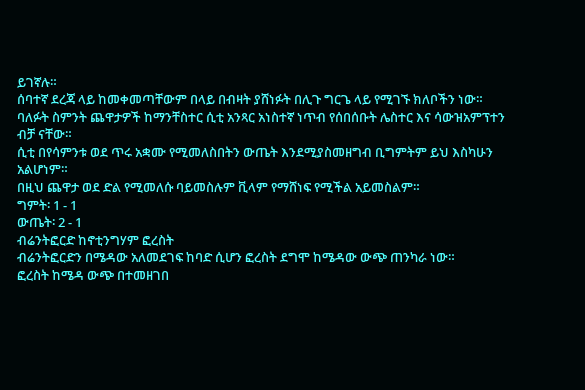ይገኛሉ።
ሰባተኛ ደረጃ ላይ ከመቀመጣቸውም በላይ በብዛት ያሸነፉት በሊጉ ግርጌ ላይ የሚገኙ ክለቦችን ነው።
ባለፉት ስምንት ጨዋታዎች ከማንቸስተር ሲቲ አንጻር አነስተኛ ነጥብ የሰበሰቡት ሌስተር እና ሳውዝአምፕተን ብቻ ናቸው።
ሲቲ በየሳምንቱ ወደ ጥሩ አቋሙ የሚመለስበትን ውጤት እንደሚያስመዘግብ ቢግምትም ይህ እስካሁን አልሆነም።
በዚህ ጨዋታ ወደ ድል የሚመለሱ ባይመስሉም ቪላም የማሸነፍ የሚችል አይመስልም።
ግምት፡ 1 - 1
ውጤት፡ 2 - 1
ብሬንትፎርድ ከኖቲንግሃም ፎረስት
ብሬንትፎርድን በሜዳው አለመደገፍ ከባድ ሲሆን ፎረስት ደግሞ ከሜዳው ውጭ ጠንካራ ነው።
ፎረስት ከሜዳ ውጭ በተመዘገበ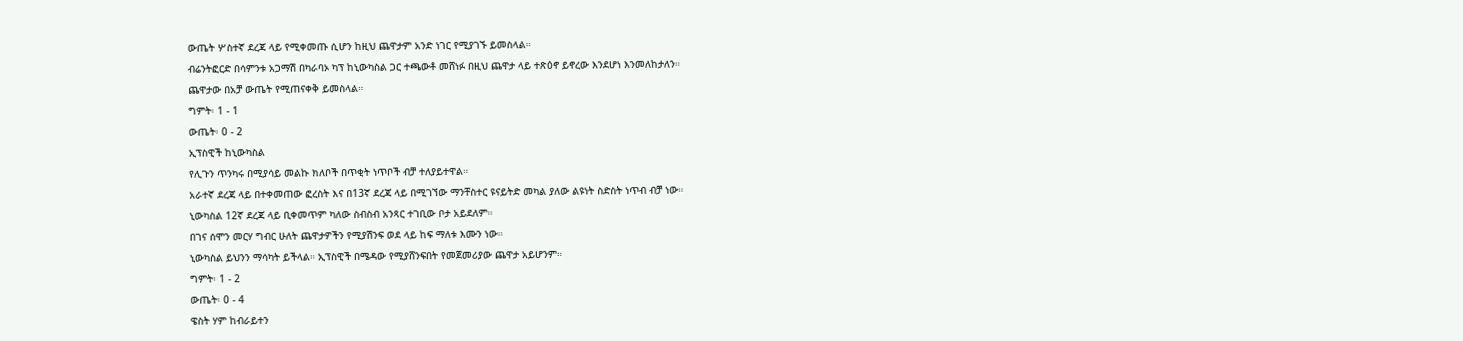ውጤት ሦስተኛ ደረጃ ላይ የሚቀመጡ ሲሆን ከዚህ ጨዋታም አንድ ነገር የሚያገኙ ይመስላል።
ብሬንትፎርድ በሳምንቱ አጋማሽ በካራባኦ ካፕ ከኒውካስል ጋር ተጫውቶ መሸነፉ በዚህ ጨዋታ ላይ ተጽዕኖ ይኖረው እንደሆነ እንመለከታለን።
ጨዋታው በአቻ ውጤት የሚጠናቀቅ ይመስላል።
ግምት፡ 1 - 1
ውጤት፡ 0 - 2
ኢፕስዊች ከኒውካስል
የሊጉን ጥንካሩ በሚያሳይ መልኩ ክለቦች በጥቂት ነጥቦች ብቻ ተለያይተዋል።
አራተኛ ደረጃ ላይ በተቀመጠው ፎረስት እና በ13ኛ ደረጃ ላይ በሚገኘው ማንቸስተር ዩናይትድ መካል ያለው ልዩነት ስድስት ነጥብ ብቻ ነው።
ኒውካስል 12ኛ ደረጃ ላይ ቢቀመጥም ካለው ስብስብ አንጻር ተገቢው ቦታ አይደለም።
በገና ሰሞን መርሃ ግብር ሁለት ጨዋታዎችን የሚያሽንፍ ወደ ላይ ከፍ ማለቱ እሙን ነው።
ኒውካስል ይህንን ማሳካት ይችላል። ኢፕስዊች በሜዳው የሚያሸንፍበት የመጀመሪያው ጨዋታ አይሆንም።
ግምት፡ 1 - 2
ውጤት፡ 0 - 4
ዌስት ሃም ከብራይተን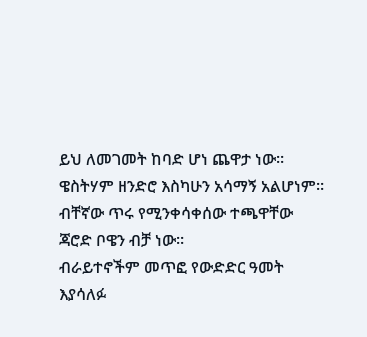ይህ ለመገመት ከባድ ሆነ ጨዋታ ነው።
ዌስትሃም ዘንድሮ እስካሁን አሳማኝ አልሆነም። ብቸኛው ጥሩ የሚንቀሳቀሰው ተጫዋቸው ጃሮድ ቦዌን ብቻ ነው።
ብራይተኖችም መጥፎ የውድድር ዓመት እያሳለፉ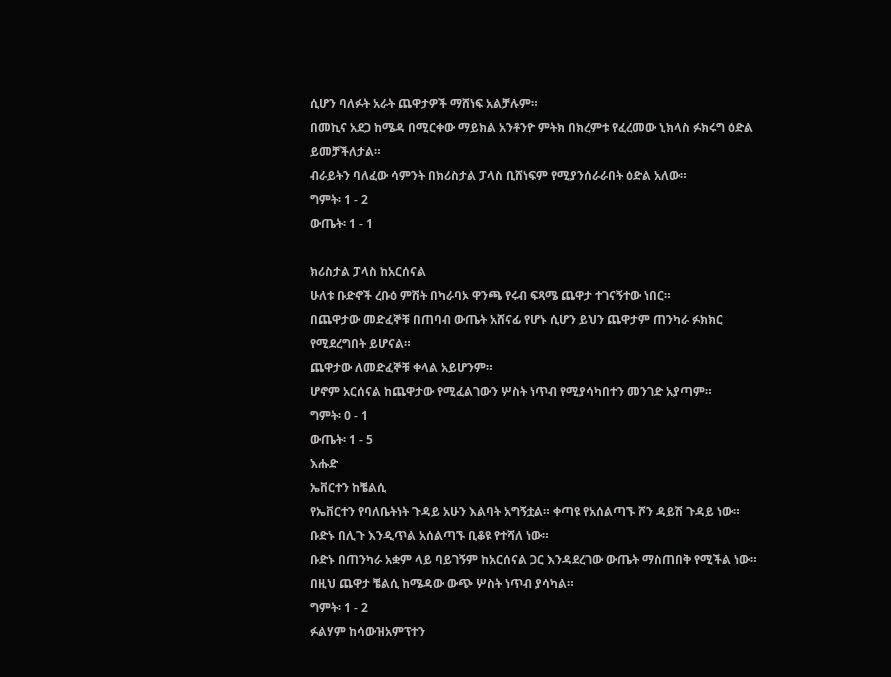ሲሆን ባለፉት አራት ጨዋታዎች ማሸነፍ አልቻሉም።
በመኪና አደጋ ከሜዳ በሚርቀው ማይክል አንቶንዮ ምትክ በክረምቱ የፈረመው ኒክላስ ፉክሩግ ዕድል ይመቻችለታል።
ብራይትን ባለፈው ሳምንት በክሪስታል ፓላስ ቢሸነፍም የሚያንሰራራበት ዕድል አለው።
ግምት፡ 1 - 2
ውጤት፡ 1 - 1

ክሪስታል ፓላስ ከአርሰናል
ሁለቱ ቡድኖች ረቡዕ ምሽት በካራባኦ ዋንጫ የሩብ ፍጻሜ ጨዋታ ተገናኝተው ነበር።
በጨዋታው መድፈኞቹ በጠባብ ውጤት አሸናፊ የሆኑ ሲሆን ይህን ጨዋታም ጠንካራ ፉክክር የሚደረግበት ይሆናል።
ጨዋታው ለመድፈኞቹ ቀላል አይሆንም።
ሆኖም አርሰናል ከጨዋታው የሚፈልገውን ሦስት ነጥብ የሚያሳካበተን መንገድ አያጣም።
ግምት፡ 0 - 1
ውጤት፡ 1 - 5
እሑድ
ኤቨርተን ከቼልሲ
የኤቨርተን የባለቤትነት ጉዳይ አሁን እልባት አግኝቷል። ቀጣዩ የአሰልጣኙ ሾን ዳይሽ ጉዳይ ነው።
ቡድኑ በሊጉ እንዲጥል አሰልጣኙ ቢቆዩ የተሻለ ነው።
ቡድኑ በጠንካራ አቋም ላይ ባይገኝም ከአርሰናል ጋር እንዳደረገው ውጤት ማስጠበቅ የሚችል ነው።
በዚህ ጨዋታ ቼልሲ ከሜዳው ውጭ ሦስት ነጥብ ያሳካል።
ግምት፡ 1 - 2
ፉልሃም ከሳውዝአምፕተን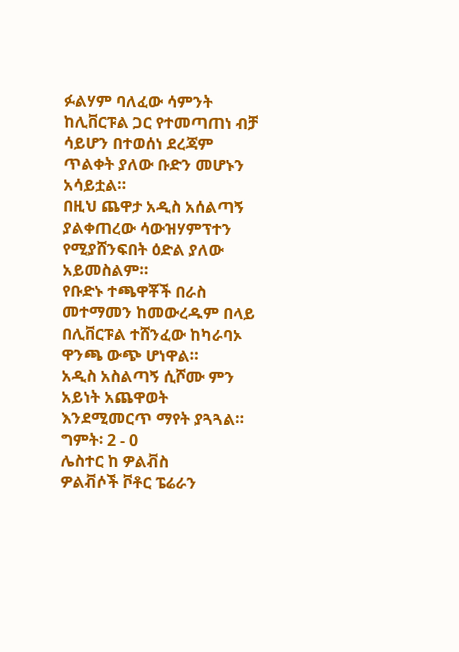ፉልሃም ባለፈው ሳምንት ከሊቨርፑል ጋር የተመጣጠነ ብቻ ሳይሆን በተወሰነ ደረጃም ጥልቀት ያለው ቡድን መሆኑን አሳይቷል።
በዚህ ጨዋታ አዲስ አሰልጣኝ ያልቀጠረው ሳውዝሃምፕተን የሚያሸንፍበት ዕድል ያለው አይመስልም።
የቡድኑ ተጫዋቾች በራስ መተማመን ከመውረዱም በላይ በሊቨርፑል ተሸንፈው ከካራባኦ ዋንጫ ውጭ ሆነዋል።
አዲስ አስልጣኝ ሲሾሙ ምን አይነት አጨዋወት እንደሚመርጥ ማየት ያጓጓል።
ግምት፡ 2 - 0
ሌስተር ከ ዎልቭስ
ዎልቭሶች ቮቶር ፔሬራን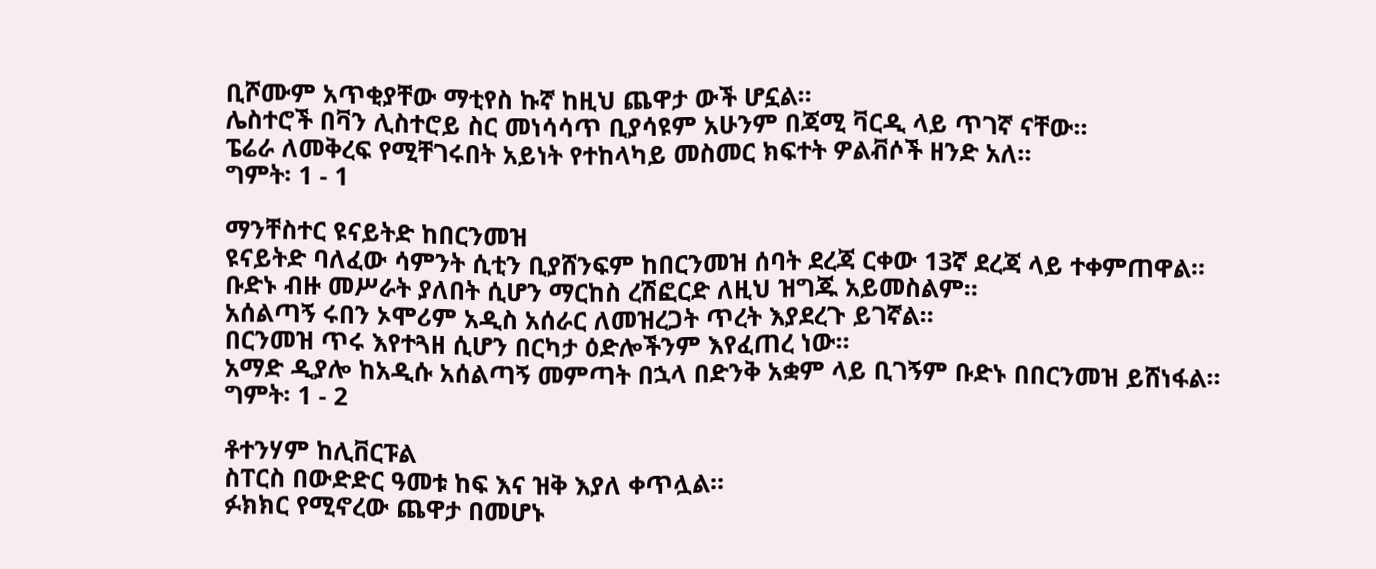ቢሾሙም አጥቂያቸው ማቲየስ ኩኛ ከዚህ ጨዋታ ውች ሆኗል።
ሌስተሮች በቫን ሊስተሮይ ስር መነሳሳጥ ቢያሳዩም አሁንም በጃሚ ቫርዲ ላይ ጥገኛ ናቸው።
ፔሬራ ለመቅረፍ የሚቸገሩበት አይነት የተከላካይ መስመር ክፍተት ዎልቭሶች ዘንድ አለ።
ግምት፡ 1 - 1

ማንቸስተር ዩናይትድ ከበርንመዝ
ዩናይትድ ባለፈው ሳምንት ሲቲን ቢያሸንፍም ከበርንመዝ ሰባት ደረጃ ርቀው 13ኛ ደረጃ ላይ ተቀምጠዋል።
ቡድኑ ብዙ መሥራት ያለበት ሲሆን ማርከስ ረሽፎርድ ለዚህ ዝግጁ አይመስልም።
አሰልጣኝ ሩበን ኦሞሪም አዲስ አሰራር ለመዝረጋት ጥረት እያደረጉ ይገኛል።
በርንመዝ ጥሩ እየተጓዘ ሲሆን በርካታ ዕድሎችንም እየፈጠረ ነው።
አማድ ዲያሎ ከአዲሱ አሰልጣኝ መምጣት በኋላ በድንቅ አቋም ላይ ቢገኝም ቡድኑ በበርንመዝ ይሸነፋል።
ግምት፡ 1 - 2

ቶተንሃም ከሊቨርፑል
ስፐርስ በውድድር ዓመቱ ከፍ እና ዝቅ እያለ ቀጥሏል።
ፉክክር የሚኖረው ጨዋታ በመሆኑ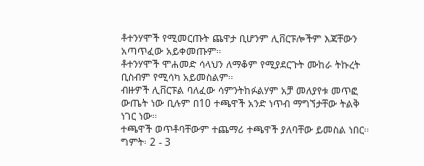ቶተንሃሞች የሚመርጡት ጨዋታ ቢሆንም ሊቨርፑሎችም እጃቸውን አጣጥፈው አይቀመጡም።
ቶተንሃሞች ሞሐመድ ሳላህን ለማቆም የሚያደርጉት ሙከራ ትኩረት ቢስብም የሚሳካ አይመስልም።
ብዙዎች ሊቨርፑል ባለፈው ሳምንትከፉልሃም አቻ መለያየቱ መጥፎ ውጤት ነው ቢሉም በ10 ተጫዋች አንድ ነጥብ ማግኘታቸው ትልቅ ነገር ነው።
ተጫዋች ወጥቶባቸውም ተጨማሪ ተጫዋች ያለባቸው ይመስል ነበር።
ግምት፡ 2 - 3